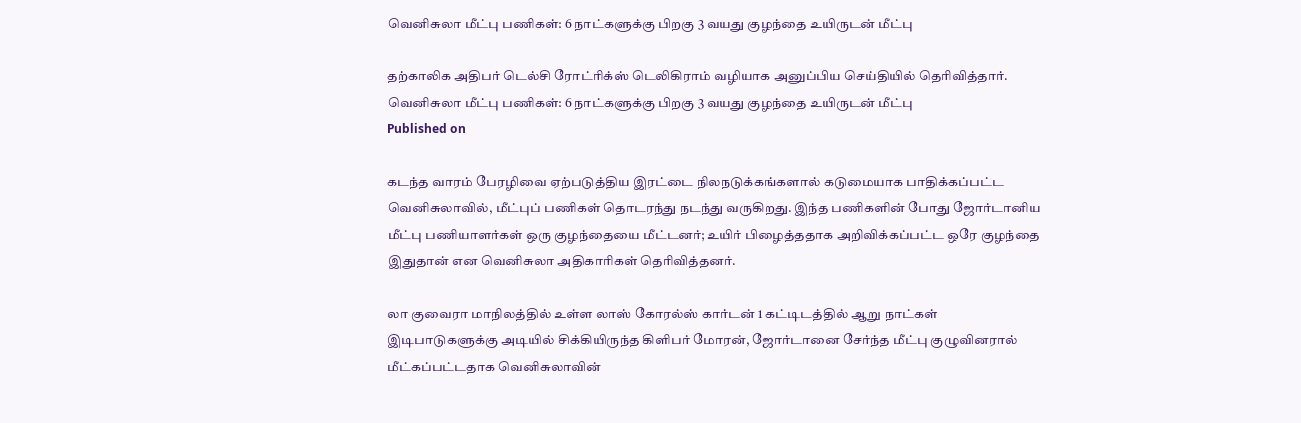வெனிசுலா மீட்பு பணிகள்: 6 நாட்களுக்கு பிறகு 3 வயது குழந்தை உயிருடன் மீட்பு

தற்காலிக அதிபர் டெல்சி ரோட்ரிக்ஸ் டெலிகிராம் வழியாக அனுப்பிய செய்தியில் தெரிவித்தார்.
வெனிசுலா மீட்பு பணிகள்: 6 நாட்களுக்கு பிறகு 3 வயது குழந்தை உயிருடன் மீட்பு
Published on

கடந்த வாரம் பேரழிவை ஏற்படுத்திய இரட்டை நிலநடுக்கங்களால் கடுமையாக பாதிக்கப்பட்ட வெனிசுலாவில், மீட்புப் பணிகள் தொடரந்து நடந்து வருகிறது. இந்த பணிகளின் போது ஜோர்டானிய மீட்பு பணியாளர்கள் ஒரு குழந்தையை மீட்டனர்; உயிர் பிழைத்ததாக அறிவிக்கப்பட்ட ஒரே குழந்தை இதுதான் என வெனிசுலா அதிகாரிகள் தெரிவித்தனர்.

லா குவைரா மாநிலத்தில் உள்ள லாஸ் கோரல்ஸ் கார்டன் 1 கட்டிடத்தில் ஆறு நாட்கள் இடிபாடுகளுக்கு அடியில் சிக்கியிருந்த கிளிபர் மோரன், ஜோர்டானை சேர்ந்த மீட்பு குழுவினரால் மீட்கப்பட்டதாக வெனிசுலாவின்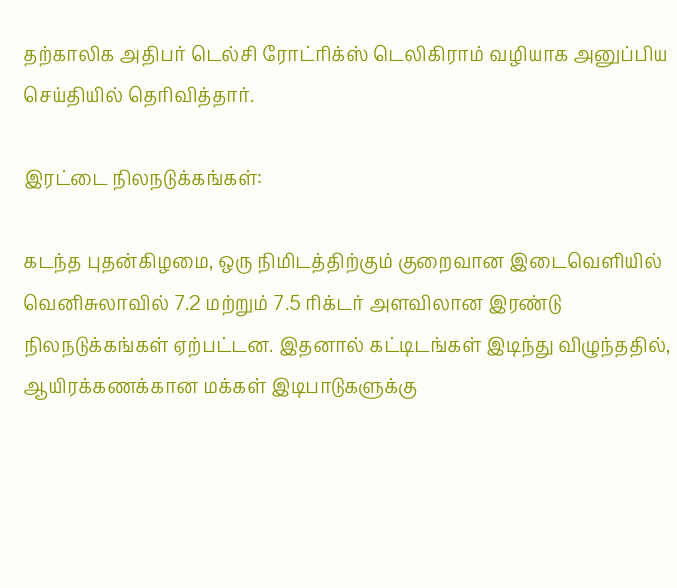தற்காலிக அதிபர் டெல்சி ரோட்ரிக்ஸ் டெலிகிராம் வழியாக அனுப்பிய செய்தியில் தெரிவித்தார்.

இரட்டை நிலநடுக்கங்கள்:

கடந்த புதன்கிழமை, ஒரு நிமிடத்திற்கும் குறைவான இடைவெளியில் வெனிசுலாவில் 7.2 மற்றும் 7.5 ரிக்டர் அளவிலான இரண்டு நிலநடுக்கங்கள் ஏற்பட்டன. இதனால் கட்டிடங்கள் இடிந்து விழுந்ததில், ஆயிரக்கணக்கான மக்கள் இடிபாடுகளுக்கு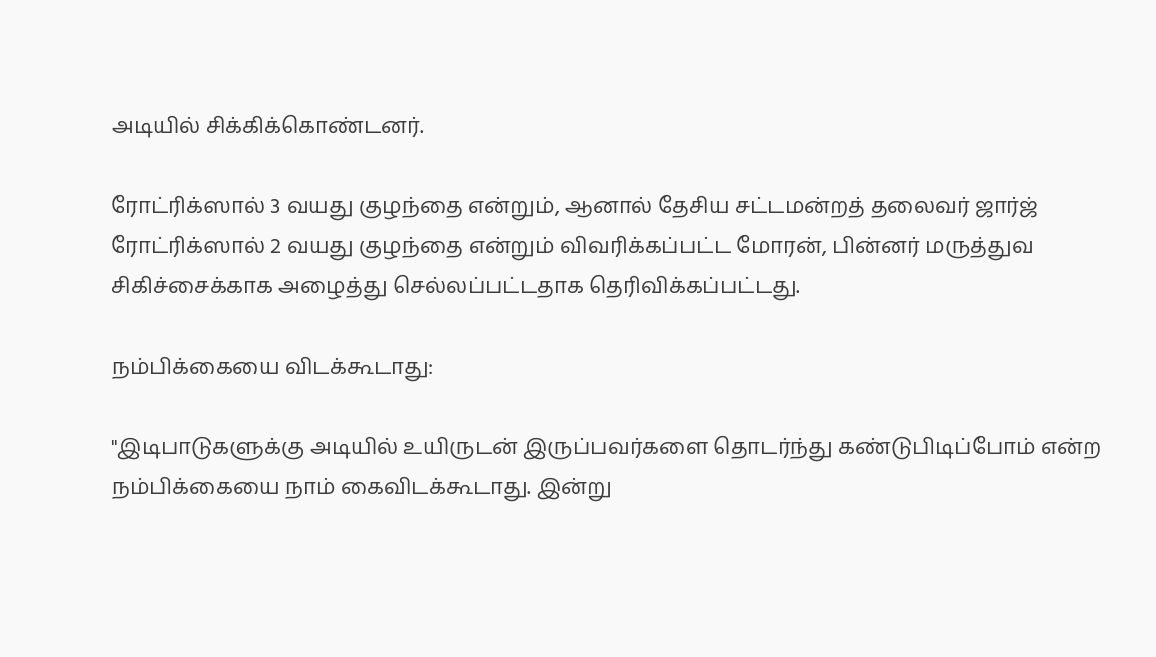அடியில் சிக்கிக்கொண்டனர்.

ரோட்ரிக்ஸால் 3 வயது குழந்தை என்றும், ஆனால் தேசிய சட்டமன்றத் தலைவர் ஜார்ஜ் ரோட்ரிக்ஸால் 2 வயது குழந்தை என்றும் விவரிக்கப்பட்ட மோரன், பின்னர் மருத்துவ சிகிச்சைக்காக அழைத்து செல்லப்பட்டதாக தெரிவிக்கப்பட்டது.

நம்பிக்கையை விடக்கூடாது:

"இடிபாடுகளுக்கு அடியில் உயிருடன் இருப்பவர்களை தொடர்ந்து கண்டுபிடிப்போம் என்ற நம்பிக்கையை நாம் கைவிடக்கூடாது. இன்று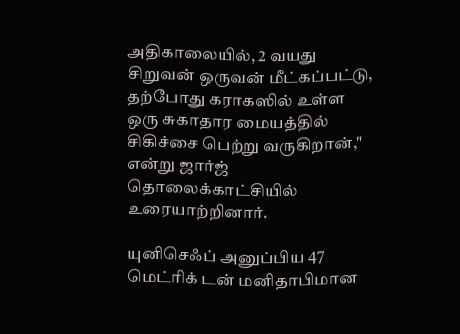அதிகாலையில், 2 வயது சிறுவன் ஒருவன் மீட்கப்பட்டு, தற்போது கராகஸில் உள்ள ஒரு சுகாதார மையத்தில் சிகிச்சை பெற்று வருகிறான்," என்று ஜார்ஜ் தொலைக்காட்சியில் உரையாற்றினார்.

யுனிசெஃப் அனுப்பிய 47 மெட்ரிக் டன் மனிதாபிமான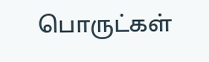பொருட்கள்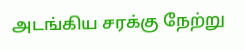அடங்கிய சரக்கு நேற்று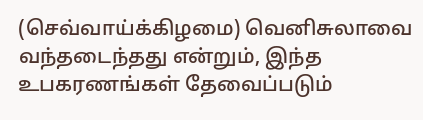(செவ்வாய்க்கிழமை) வெனிசுலாவை வந்தடைந்தது என்றும், இந்த உபகரணங்கள் தேவைப்படும்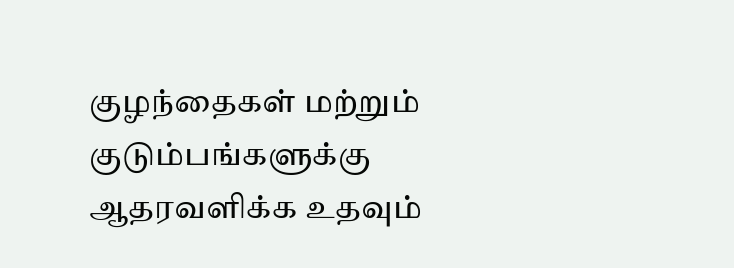குழந்தைகள் மற்றும் குடும்பங்களுக்கு ஆதரவளிக்க உதவும்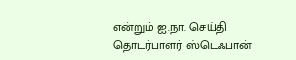என்றும் ஐ.நா. செய்தி தொடர்பாளர் ஸ்டெஃபான்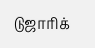டுஜாரிக்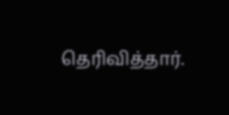தெரிவித்தார்.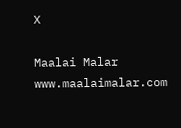X

Maalai Malar
www.maalaimalar.com